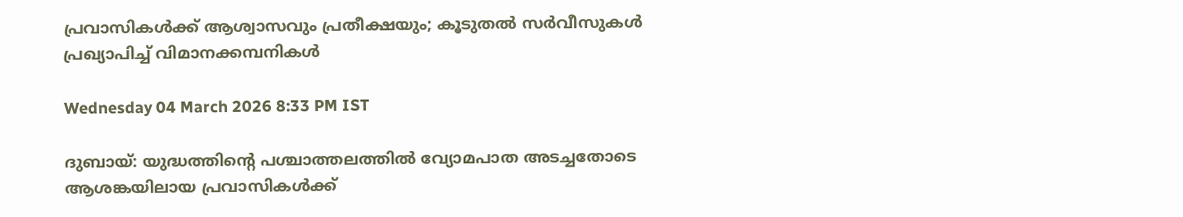പ്രവാസികള്‍ക്ക് ആശ്വാസവും പ്രതീക്ഷയും; കൂടുതല്‍ സര്‍വീസുകള്‍ പ്രഖ്യാപിച്ച് വിമാനക്കമ്പനികള്‍

Wednesday 04 March 2026 8:33 PM IST

ദുബായ്: യുദ്ധത്തിന്റെ പശ്ചാത്തലത്തില്‍ വ്യോമപാത അടച്ചതോടെ ആശങ്കയിലായ പ്രവാസികള്‍ക്ക്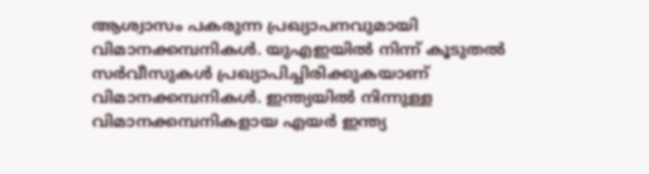ആശ്വാസം പകരുന്ന പ്രഖ്യാപനവുമായി വിമാനക്കമ്പനികള്‍. യുഎഇയില്‍ നിന്ന് കൂടുതല്‍ സര്‍വീസുകള്‍ പ്രഖ്യാപിച്ചിരിക്കുകയാണ് വിമാനക്കമ്പനികള്‍. ഇന്ത്യയില്‍ നിന്നുള്ള വിമാനക്കമ്പനികളായ എയര്‍ ഇന്ത്യ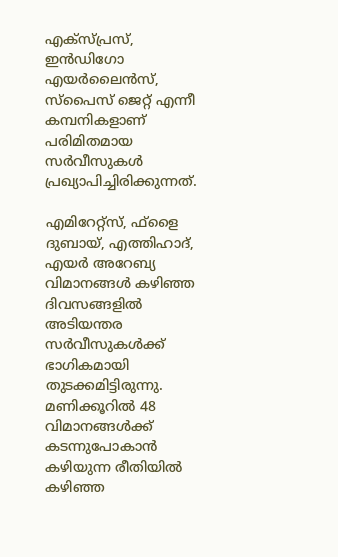എക്‌സ്പ്രസ്, ഇന്‍ഡിഗോ എയര്‍ലൈന്‍സ്, സ്‌പൈസ് ജെറ്റ് എന്നീ കമ്പനികളാണ് പരിമിതമായ സര്‍വീസുകള്‍ പ്രഖ്യാപിച്ചിരിക്കുന്നത്.

എമിറേറ്റ്‌സ്, ഫ്‌ളൈ ദുബായ്, എത്തിഹാദ്, എയര്‍ അറേബ്യ വിമാനങ്ങള്‍ കഴിഞ്ഞ ദിവസങ്ങളില്‍ അടിയന്തര സര്‍വീസുകള്‍ക്ക് ഭാഗികമായി തുടക്കമിട്ടിരുന്നു. മണിക്കൂറില്‍ 48 വിമാനങ്ങള്‍ക്ക് കടന്നുപോകാന്‍ കഴിയുന്ന രീതിയില്‍ കഴിഞ്ഞ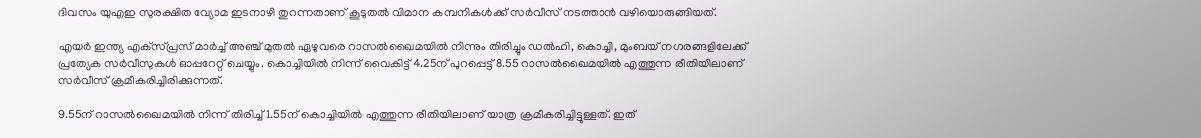ദിവസം യുഎഇ സുരക്ഷിത വ്യോമ ഇടനാഴി തുറന്നതാണ് കൂടുതല്‍ വിമാന കമ്പനികള്‍ക്ക് സര്‍വീസ് നടത്താന്‍ വഴിയൊരുങ്ങിയത്.

എയര്‍ ഇന്ത്യ എക്‌സ്പ്രസ് മാര്‍ച്ച് അഞ്ച് മുതല്‍ ഏഴുവരെ റാസല്‍ഖൈമയില്‍ നിന്നും തിരിച്ചും ഡല്‍ഹി, കൊച്ചി, മുംബയ് നഗരങ്ങളിലേക്ക് പ്രത്യേക സര്‍വീസുകള്‍ ഓപ്പറേറ്റ് ചെയ്യും. കൊച്ചിയില്‍ നിന്ന് വൈകിട്ട് 4.25ന് പുറപ്പെട്ട് 8.55 റാസല്‍ഖൈമയില്‍ എത്തുന്ന രീതിയിലാണ് സര്‍വീസ് ക്രമീകരിച്ചിരിക്കുന്നത്.

9.55ന് റാസല്‍ഖൈമയില്‍ നിന്ന് തിരിച്ച് 1.55ന് കൊച്ചിയില്‍ എത്തുന്ന രീതിയിലാണ് യാത്ര ക്രമീകരിച്ചിട്ടുള്ളത്. ഇത്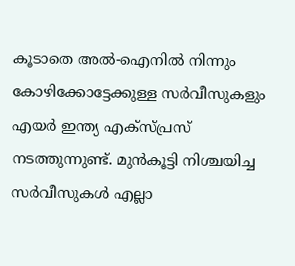കൂടാതെ അല്‍-ഐനില്‍ നിന്നും കോഴിക്കോട്ടേക്കുള്ള സര്‍വീസുകളും എയര്‍ ഇന്ത്യ എക്‌സ്പ്രസ് നടത്തുന്നുണ്ട്. മുന്‍കൂട്ടി നിശ്ചയിച്ച സര്‍വീസുകള്‍ എല്ലാ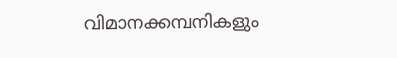വിമാനക്കമ്പനികളും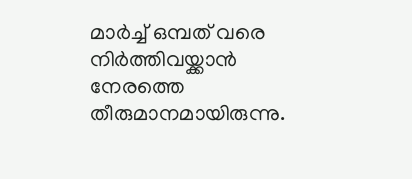മാര്‍ച്ച് ഒമ്പത് വരെ നിര്‍ത്തിവയ്ക്കാന്‍ നേരത്തെ തീരുമാനമായിരുന്നു.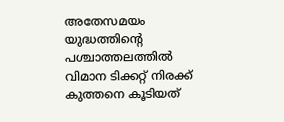അതേസമയം യുദ്ധത്തിന്റെ പശ്ചാത്തലത്തില്‍ വിമാന ടിക്കറ്റ് നിരക്ക് കുത്തനെ കൂടിയത്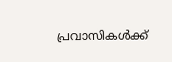പ്രവാസികള്‍ക്ക്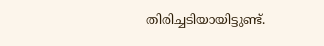തിരിച്ചടിയായിട്ടുണ്ട്.